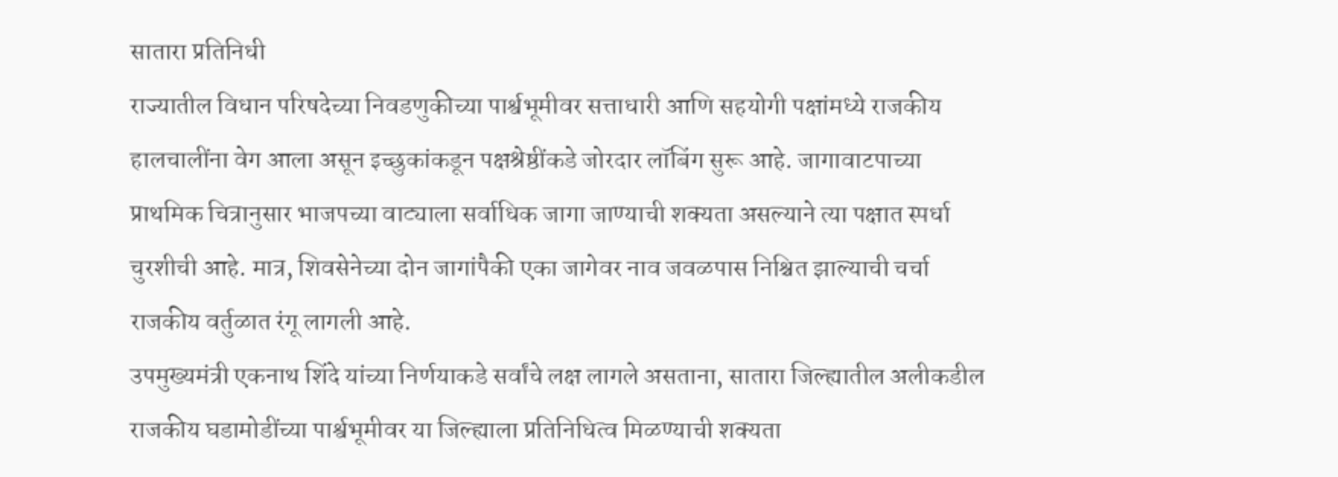सातारा प्रतिनिधी
राज्यातील विधान परिषदेच्या निवडणुकीच्या पार्श्वभूमीवर सत्ताधारी आणि सहयोगी पक्षांमध्ये राजकीय हालचालींना वेग आला असून इच्छुकांकडून पक्षश्रेष्ठींकडे जोरदार लॉबिंग सुरू आहे. जागावाटपाच्या प्राथमिक चित्रानुसार भाजपच्या वाट्याला सर्वाधिक जागा जाण्याची शक्यता असल्याने त्या पक्षात स्पर्धा चुरशीची आहे. मात्र, शिवसेनेच्या दोन जागांपैकी एका जागेवर नाव जवळपास निश्चित झाल्याची चर्चा राजकीय वर्तुळात रंगू लागली आहे.
उपमुख्यमंत्री एकनाथ शिंदे यांच्या निर्णयाकडे सर्वांचे लक्ष लागले असताना, सातारा जिल्ह्यातील अलीकडील राजकीय घडामोडींच्या पार्श्वभूमीवर या जिल्ह्याला प्रतिनिधित्व मिळण्याची शक्यता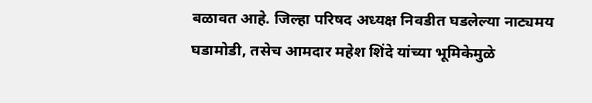बळावत आहे. जिल्हा परिषद अध्यक्ष निवडीत घडलेल्या नाट्यमय घडामोडी, तसेच आमदार महेश शिंदे यांच्या भूमिकेमुळे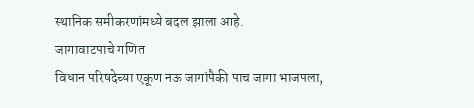स्थानिक समीकरणांमध्ये बदल झाला आहे.
जागावाटपाचे गणित
विधान परिषदेच्या एकूण नऊ जागांपैकी पाच जागा भाजपला,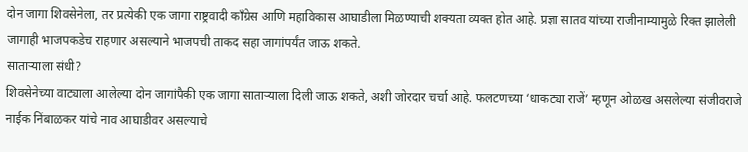दोन जागा शिवसेनेला, तर प्रत्येकी एक जागा राष्ट्रवादी काँग्रेस आणि महाविकास आघाडीला मिळण्याची शक्यता व्यक्त होत आहे. प्रज्ञा सातव यांच्या राजीनाम्यामुळे रिक्त झालेली जागाही भाजपकडेच राहणार असल्याने भाजपची ताकद सहा जागांपर्यंत जाऊ शकते.
साताऱ्याला संधी?
शिवसेनेच्या वाट्याला आलेल्या दोन जागांपैकी एक जागा साताऱ्याला दिली जाऊ शकते, अशी जोरदार चर्चा आहे. फलटणच्या ‘धाकट्या राजें’ म्हणून ओळख असलेल्या संजीवराजे नाईक निंबाळकर यांचे नाव आघाडीवर असल्याचे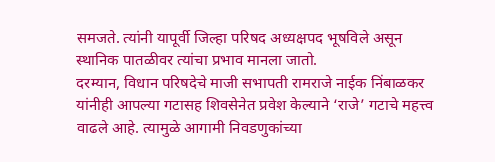समजते. त्यांनी यापूर्वी जिल्हा परिषद अध्यक्षपद भूषविले असून स्थानिक पातळीवर त्यांचा प्रभाव मानला जातो.
दरम्यान, विधान परिषदेचे माजी सभापती रामराजे नाईक निंबाळकर यांनीही आपल्या गटासह शिवसेनेत प्रवेश केल्याने ‘राजे’ गटाचे महत्त्व वाढले आहे. त्यामुळे आगामी निवडणुकांच्या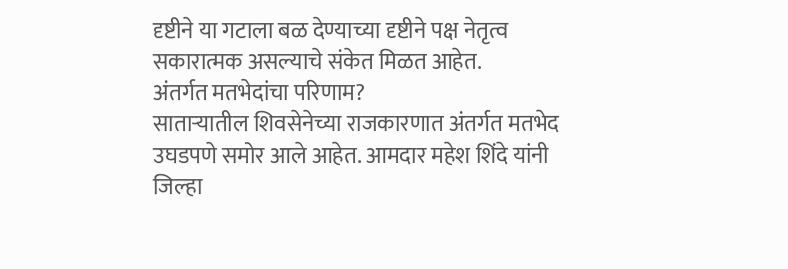दृष्टीने या गटाला बळ देण्याच्या दृष्टीने पक्ष नेतृत्व सकारात्मक असल्याचे संकेत मिळत आहेत.
अंतर्गत मतभेदांचा परिणाम?
साताऱ्यातील शिवसेनेच्या राजकारणात अंतर्गत मतभेद उघडपणे समोर आले आहेत. आमदार महेश शिंदे यांनी जिल्हा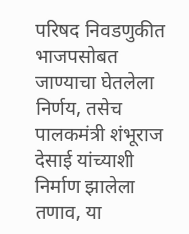परिषद निवडणुकीत भाजपसोबत जाण्याचा घेतलेला निर्णय, तसेच पालकमंत्री शंभूराज देसाई यांच्याशी निर्माण झालेला तणाव, या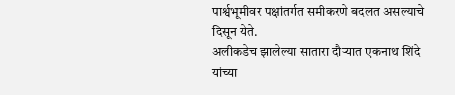पार्श्वभूमीवर पक्षांतर्गत समीकरणे बदलत असल्याचे दिसून येते.
अलीकडेच झालेल्या सातारा दौऱ्यात एकनाथ शिंदे यांच्या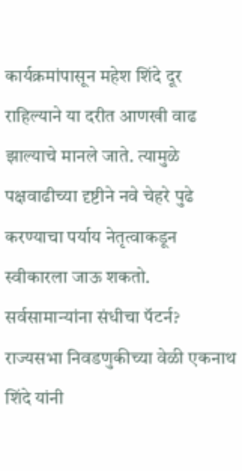कार्यक्रमांपासून महेश शिंदे दूर राहिल्याने या दरीत आणखी वाढ झाल्याचे मानले जाते. त्यामुळे पक्षवाढीच्या दृष्टीने नवे चेहरे पुढे करण्याचा पर्याय नेतृत्वाकडून स्वीकारला जाऊ शकतो.
सर्वसामान्यांना संधीचा पॅटर्न?
राज्यसभा निवडणुकीच्या वेळी एकनाथ शिंदे यांनी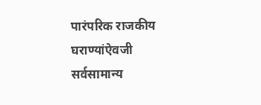पारंपरिक राजकीय घराण्यांऐवजी सर्वसामान्य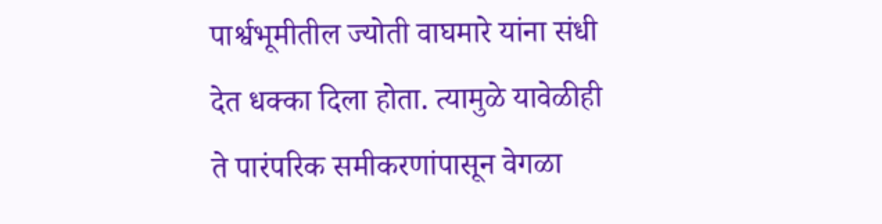पार्श्वभूमीतील ज्योती वाघमारे यांना संधी देत धक्का दिला होता. त्यामुळे यावेळीही ते पारंपरिक समीकरणांपासून वेगळा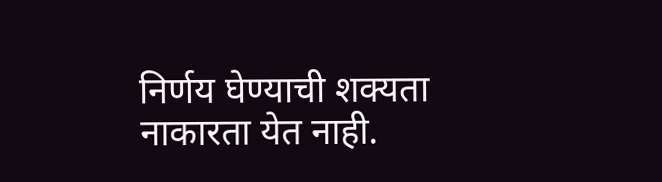निर्णय घेण्याची शक्यता नाकारता येत नाही.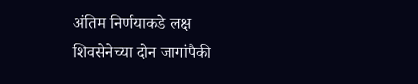अंतिम निर्णयाकडे लक्ष
शिवसेनेच्या दोन जागांपैकी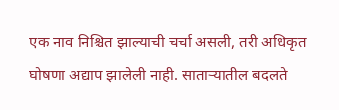एक नाव निश्चित झाल्याची चर्चा असली, तरी अधिकृत घोषणा अद्याप झालेली नाही. साताऱ्यातील बदलते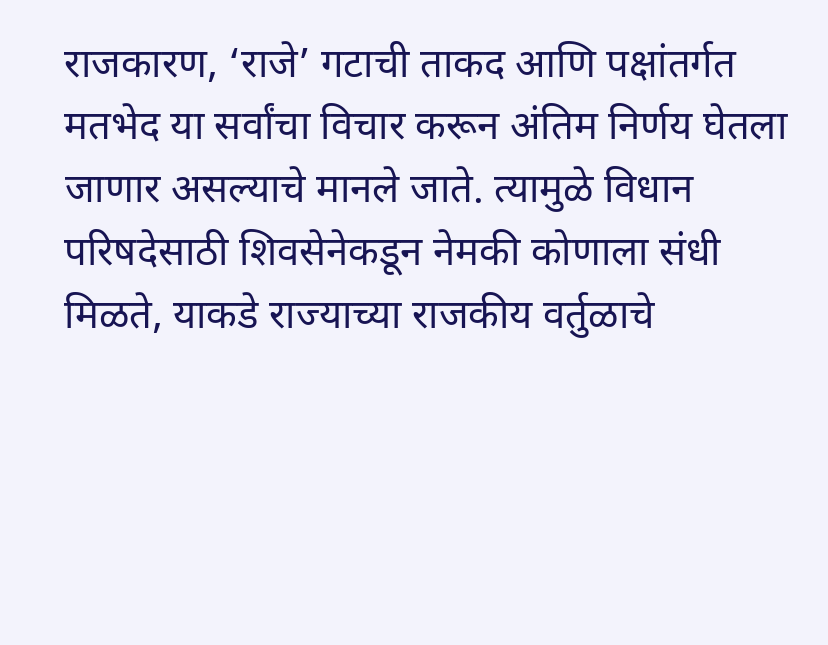राजकारण, ‘राजे’ गटाची ताकद आणि पक्षांतर्गत मतभेद या सर्वांचा विचार करून अंतिम निर्णय घेतला जाणार असल्याचे मानले जाते. त्यामुळे विधान परिषदेसाठी शिवसेनेकडून नेमकी कोणाला संधी मिळते, याकडे राज्याच्या राजकीय वर्तुळाचे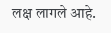लक्ष लागले आहे.